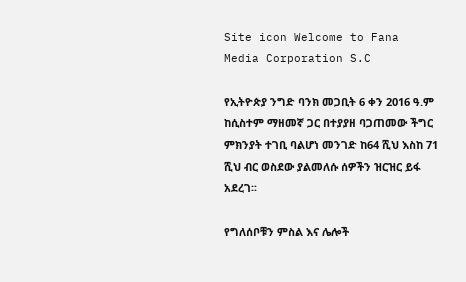Site icon Welcome to Fana Media Corporation S.C

የኢትዮጵያ ንግድ ባንክ መጋቢት 6 ቀን 2016 ዓ.ም ከሲስተም ማዘመኛ ጋር በተያያዘ ባጋጠመው ችግር ምክንያት ተገቢ ባልሆነ መንገድ ከ64 ሺህ እስከ 71 ሺህ ብር ወስደው ያልመለሱ ሰዎችን ዝርዝር ይፋ አደረገ፡፡

የግለሰቦቹን ምስል እና ሌሎች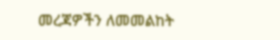መረጃዎችን ለመመልከት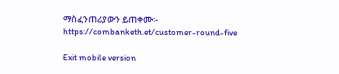ማስፈንጠሪያውን ይጠቀሙ፡- https://combanketh.et/customer-round-five

Exit mobile version